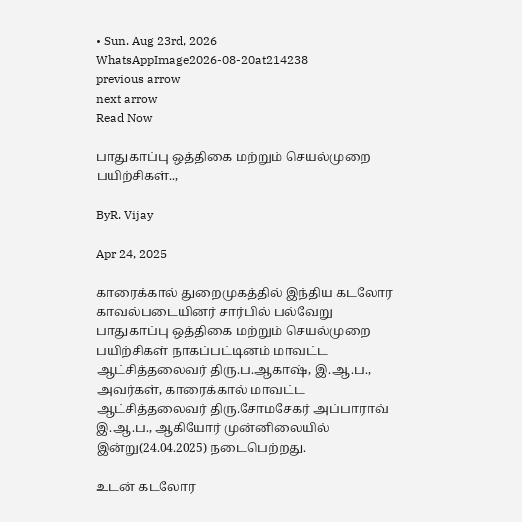• Sun. Aug 23rd, 2026
WhatsAppImage2026-08-20at214238
previous arrow
next arrow
Read Now

பாதுகாப்பு ஒத்திகை மற்றும் செயல்முறை பயிற்சிகள்..,

ByR. Vijay

Apr 24, 2025

காரைக்கால் துறைமுகத்தில் இந்திய கடலோர காவல்படையினர் சார்பில் பல்வேறு பாதுகாப்பு ஒத்திகை மற்றும் செயல்முறை பயிற்சிகள் நாகப்பட்டினம் மாவட்ட ஆட்சித்தலைவர் திரு.ப.ஆகாஷ், இ.ஆ.ப., அவர்கள், காரைக்கால் மாவட்ட ஆட்சித்தலைவர் திரு.சோமசேகர் அப்பாராவ் இ.ஆ.ப., ஆகியோர் முன்னிலையில் இன்று(24.04.2025) நடைபெற்றது.

உடன் கடலோர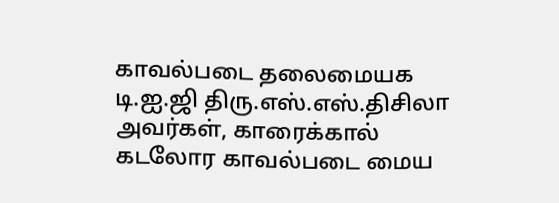காவல்படை தலைமையக டி.ஐ.ஜி திரு.எஸ்.எஸ்.திசிலா அவர்கள், காரைக்கால் கடலோர காவல்படை மைய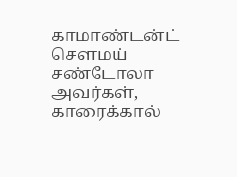காமாண்டன்ட் சௌமய் சண்டோலா அவர்கள், காரைக்கால்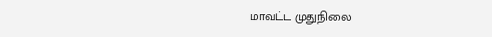மாவட்ட முதுநிலை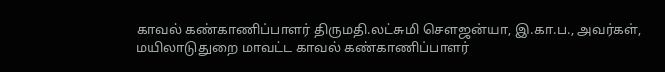காவல் கண்காணிப்பாளர் திருமதி.லட்சுமி சௌஜன்யா, இ.கா.ப., அவர்கள், மயிலாடுதுறை மாவட்ட காவல் கண்காணிப்பாளர்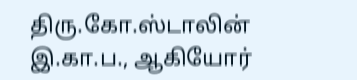திரு.கோ.ஸ்டாலின் இ.கா.ப., ஆகியோர்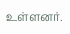உள்ளனர்.